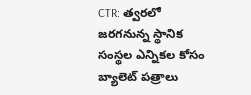CTR: త్వరలో జరగనున్న స్థానిక సంస్థల ఎన్నికల కోసం బ్యాలెట్ పత్రాలు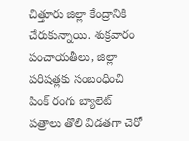చిత్తూరు జిల్లా కేంద్రానికి చేరుకున్నాయి. శుక్రవారం పంచాయతీలు, జిల్లా పరిషత్లకు సంబంధించి పింక్ రంగు బ్యాలెట్ పత్రాలు తొలి విడతగా చెరో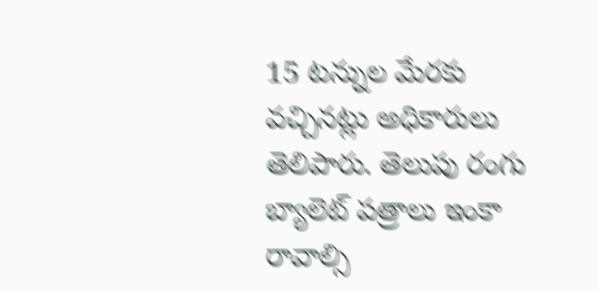15 టన్నుల మేరకు వచ్చినట్లు అధికారులు తెలిపారు. తెలుపు రంగు బ్యాలెట్ పత్రాలు ఇంకా రావాల్సి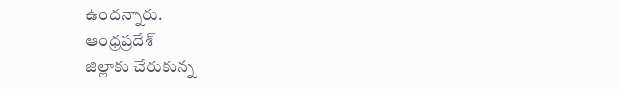ఉందన్నారు.
ఆంధ్రప్రదేశ్
జిల్లాకు చేరుకున్న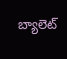బ్యాలెట్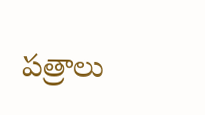పత్రాలు